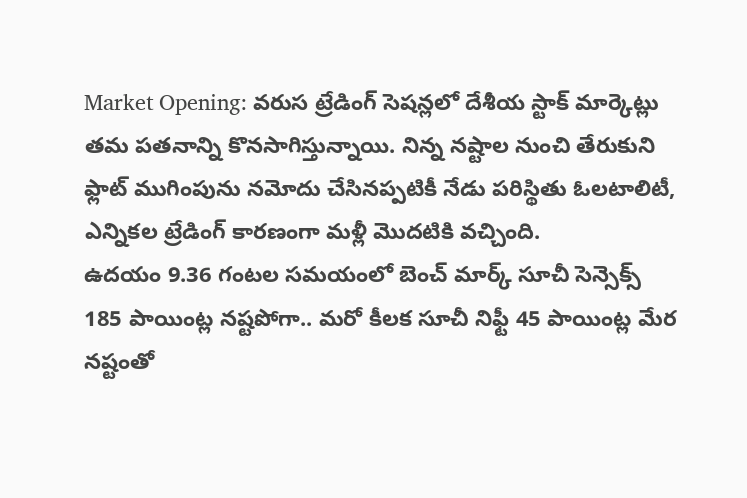Market Opening: వరుస ట్రేడింగ్ సెషన్లలో దేశీయ స్టాక్ మార్కెట్లు తమ పతనాన్ని కొనసాగిస్తున్నాయి. నిన్న నష్టాల నుంచి తేరుకుని ఫ్లాట్ ముగింపును నమోదు చేసినప్పటికీ నేడు పరిస్థితు ఓలటాలిటీ, ఎన్నికల ట్రేడింగ్ కారణంగా మళ్లీ మెుదటికి వచ్చింది.
ఉదయం 9.36 గంటల సమయంలో బెంచ్ మార్క్ సూచీ సెన్సెక్స్ 185 పాయింట్ల నష్టపోగా.. మరో కీలక సూచీ నిఫ్టీ 45 పాయింట్ల మేర నష్టంతో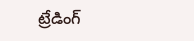ట్రేడింగ్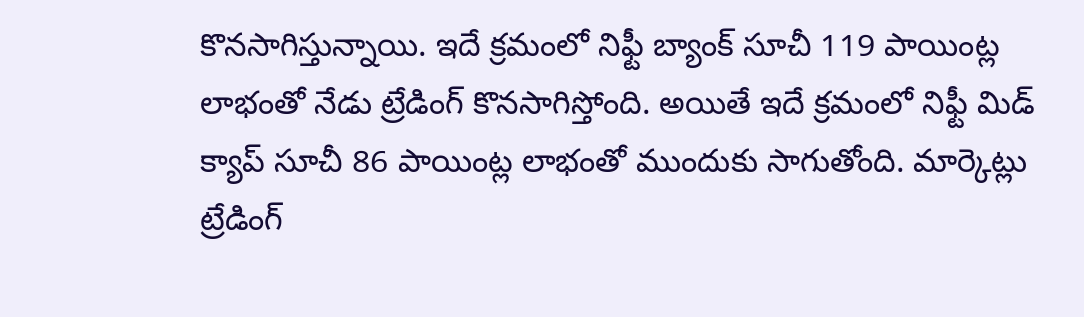కొనసాగిస్తున్నాయి. ఇదే క్రమంలో నిఫ్టీ బ్యాంక్ సూచీ 119 పాయింట్ల లాభంతో నేడు ట్రేడింగ్ కొనసాగిస్తోంది. అయితే ఇదే క్రమంలో నిఫ్టీ మిడ్ క్యాప్ సూచీ 86 పాయింట్ల లాభంతో ముందుకు సాగుతోంది. మార్కెట్లు ట్రేడింగ్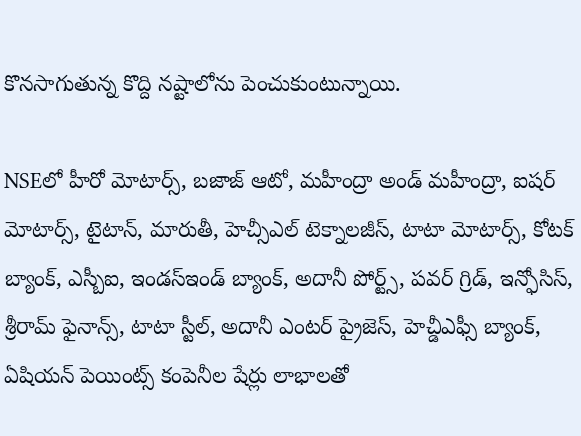కొనసాగుతున్న కొద్ది నష్టాలోను పెంచుకుంటున్నాయి.

NSEలో హీరో మోటార్స్, బజాజ్ ఆటో, మహీంద్రా అండ్ మహీంద్రా, ఐషర్ మోటార్స్, టైటాన్, మారుతీ, హెచ్సీఎల్ టెక్నాలజీస్, టాటా మోటార్స్, కోటక్ బ్యాంక్, ఎస్బీఐ, ఇండస్ఇండ్ బ్యాంక్, అదానీ పోర్ట్స్, పవర్ గ్రిడ్, ఇన్ఫోసిస్, శ్రీరామ్ ఫైనాన్స్, టాటా స్టీల్, అదానీ ఎంటర్ ప్రైజెస్, హెచ్డీఎఫ్సీ బ్యాంక్, ఏషియన్ పెయింట్స్ కంపెనీల షేర్లు లాభాలతో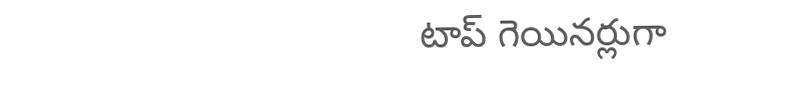టాప్ గెయినర్లుగా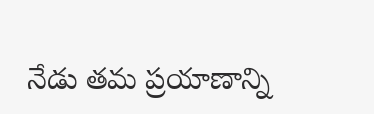నేడు తమ ప్రయాణాన్ని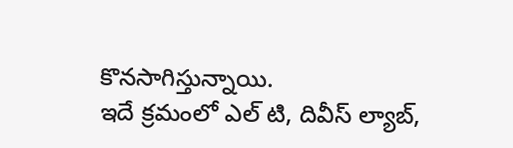కొనసాగిస్తున్నాయి.
ఇదే క్రమంలో ఎల్ టి, దివీస్ ల్యాబ్,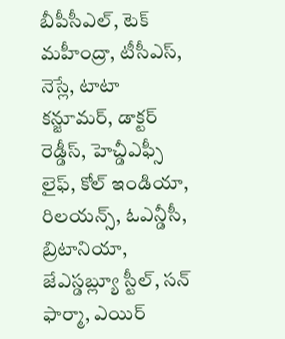బీపీసీఎల్, టెక్ మహీంద్రా, టీసీఎస్, నెస్లే, టాటా కన్జూమర్, డాక్టర్ రెడ్డీస్, హెచ్డీఎఫ్సీ లైఫ్, కోల్ ఇండియా, రిలయన్స్, ఓఎన్డీసీ, బ్రిటానియా, జేఎస్డబ్ల్యూ స్టీల్, సన్ ఫార్మా, ఎయిర్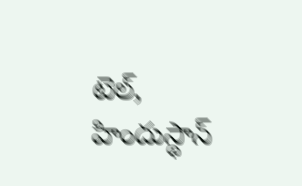టెల్, హిందుస్థాన్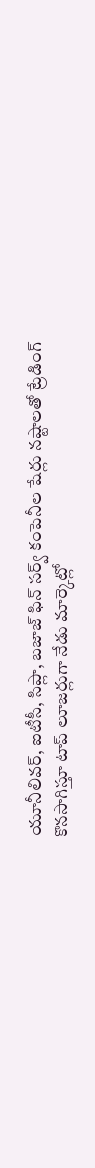యూనీలివర్, ఐటీసీ, సిప్లా, బజాజ్ ఫిన్ సర్వ్ కంపెనీల షేర్లు నష్టాలతో ట్రేడింగ్ కొనసాగిస్తూ టాప్ లూజర్లుగా నేడు మార్కెట్లో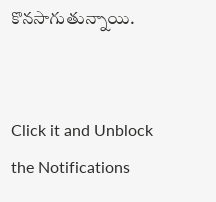కొనసాగుతున్నాయి.


Click it and Unblock the Notifications